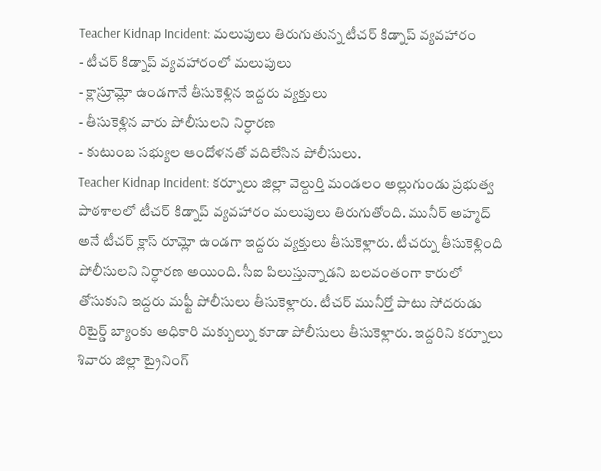Teacher Kidnap Incident: మలుపులు తిరుగుతున్న టీచర్ కిడ్నాప్ వ్యవహారం
- టీచర్ కిడ్నాప్ వ్యవహారంలో మలుపులు
- క్లాస్రూమ్లో ఉండగానే తీసుకెళ్లిన ఇద్దరు వ్యక్తులు
- తీసుకెళ్లిన వారు పోలీసులని నిర్ధారణ
- కుటుంబ సభ్యుల ఆందోళనతో వదిలేసిన పోలీసులు.
Teacher Kidnap Incident: కర్నూలు జిల్లా వెల్దుర్తి మండలం అల్లుగుండు ప్రభుత్వ పాఠశాలలో టీచర్ కిడ్నాప్ వ్యవహారం మలుపులు తిరుగుతోంది. మునీర్ అహ్మద్ అనే టీచర్ క్లాస్ రూమ్లో ఉండగా ఇద్దరు వ్యక్తులు తీసుకెళ్లారు. టీచర్ను తీసుకెళ్లింది పోలీసులని నిర్ధారణ అయింది. సీఐ పిలుస్తున్నాడని బలవంతంగా కారులో తోసుకుని ఇద్దరు మఫ్టీ పోలీసులు తీసుకెళ్లారు. టీచర్ మునీర్తో పాటు సోదరుడు రిటైర్డ్ బ్యాంకు అధికారి మక్బుల్ను కూడా పోలీసులు తీసుకెళ్లారు. ఇద్దరిని కర్నూలు శివారు జిల్లా ట్రైనింగ్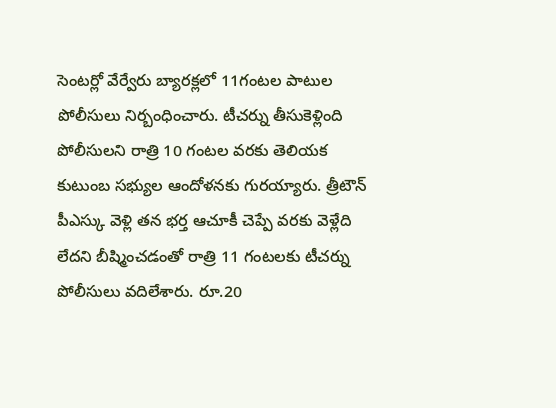సెంటర్లో వేర్వేరు బ్యారక్లలో 11గంటల పాటుల పోలీసులు నిర్బంధించారు. టీచర్ను తీసుకెళ్లింది పోలీసులని రాత్రి 10 గంటల వరకు తెలియక కుటుంబ సభ్యుల ఆందోళనకు గురయ్యారు. త్రీటౌన్ పీఎస్కు వెళ్లి తన భర్త ఆచూకీ చెప్పే వరకు వెళ్లేది లేదని బీష్మించడంతో రాత్రి 11 గంటలకు టీచర్ను పోలీసులు వదిలేశారు. రూ.20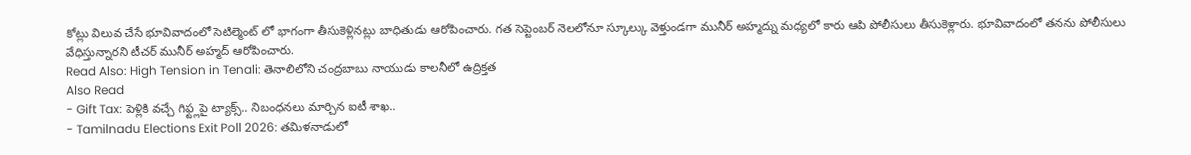కోట్లు విలువ చేసే భూవివాదంలో సెటిల్మెంట్ లో భాగంగా తీసుకెళ్లినట్లు బాధితుడు ఆరోపించారు. గత సెప్టెంబర్ నెలలోనూ స్కూల్కు వెళ్తుండగా మునీర్ అహ్మద్ను మధ్యలో కారు ఆపి పోలీసులు తీసుకెళ్లారు. భూవివాదంలో తనను పోలీసులు వేధిస్తున్నారని టీచర్ మునీర్ అహ్మద్ ఆరోపించారు.
Read Also: High Tension in Tenali: తెనాలిలోని చంద్రబాబు నాయుడు కాలనీలో ఉద్రిక్తత
Also Read
- Gift Tax: పెళ్లికి వచ్చే గిఫ్ట్లపై ట్యాక్స్.. నిబంధనలు మార్చిన ఐటీ శాఖ..
- Tamilnadu Elections Exit Poll 2026: తమిళనాడులో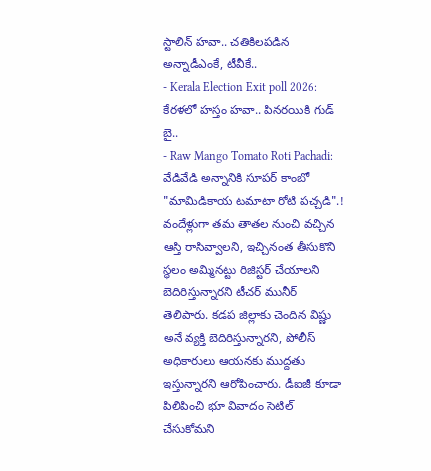స్టాలిన్ హవా.. చతికిలపడిన అన్నాడీఎంకే, టీవీకే..
- Kerala Election Exit poll 2026: కేరళలో హస్తం హవా.. పినరయికి గుడ్ బై..
- Raw Mango Tomato Roti Pachadi: వేడివేడి అన్నానికి సూపర్ కాంబో "మామిడికాయ టమాటా రోటి పచ్చడి".!
వందేళ్లుగా తమ తాతల నుంచి వచ్చిన ఆస్తి రాసివ్వాలని, ఇచ్చినంత తీసుకొని స్థలం అమ్మినట్టు రిజిస్టర్ చేయాలని బెదిరిస్తున్నారని టీచర్ మునీర్ తెలిపారు. కడప జిల్లాకు చెందిన విష్ణు అనే వ్యక్తి బెదిరిస్తున్నారని, పోలీస్ అధికారులు ఆయనకు ముద్దతు ఇస్తున్నారని ఆరోపించారు. డీఐజీ కూడా పిలిపించి భూ వివాదం సెటిల్ చేసుకోమని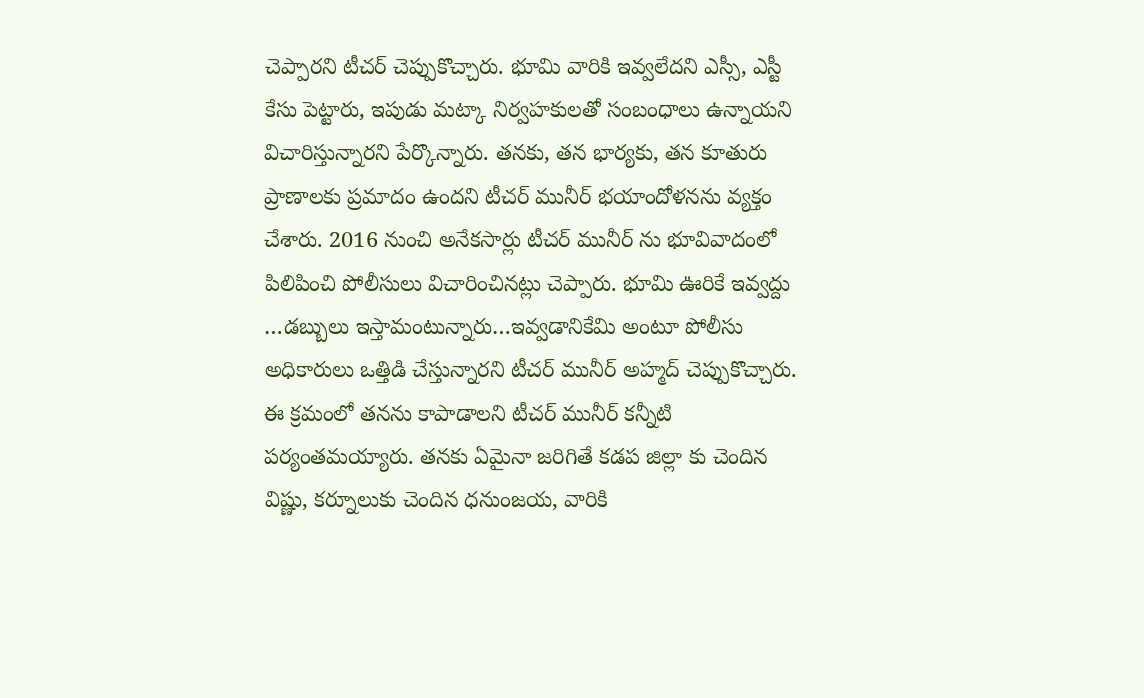చెప్పారని టీచర్ చెప్పుకొచ్చారు. భూమి వారికి ఇవ్వలేదని ఎస్సీ, ఎస్టీ కేసు పెట్టారు, ఇపుడు మట్కా నిర్వహకులతో సంబంధాలు ఉన్నాయని విచారిస్తున్నారని పేర్కొన్నారు. తనకు, తన భార్యకు, తన కూతురు ప్రాణాలకు ప్రమాదం ఉందని టీచర్ మునీర్ భయాందోళనను వ్యక్తం చేశారు. 2016 నుంచి అనేకసార్లు టీచర్ మునీర్ ను భూవివాదంలో పిలిపించి పోలీసులు విచారించినట్లు చెప్పారు. భూమి ఊరికే ఇవ్వద్దు …డబ్బులు ఇస్తామంటున్నారు…ఇవ్వడానికేమి అంటూ పోలీసు అధికారులు ఒత్తిడి చేస్తున్నారని టీచర్ మునీర్ అహ్మద్ చెప్పుకొచ్చారు. ఈ క్రమంలో తనను కాపాడాలని టీచర్ మునీర్ కన్నీటి పర్యంతమయ్యారు. తనకు ఏమైనా జరిగితే కడప జిల్లా కు చెందిన విష్ణు, కర్నూలుకు చెందిన ధనుంజయ, వారికి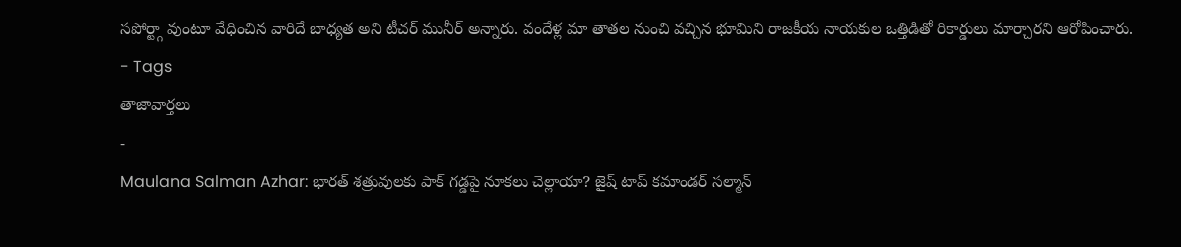సపోర్ట్గా వుంటూ వేధించిన వారిదే బాధ్యత అని టీచర్ మునీర్ అన్నారు. వందేళ్ల మా తాతల నుంచి వచ్చిన భూమిని రాజకీయ నాయకుల ఒత్తిడితో రికార్డులు మార్చారని ఆరోపించారు.
- Tags
తాజావార్తలు
-
Maulana Salman Azhar: భారత్ శత్రువులకు పాక్ గడ్డపై నూకలు చెల్లాయా? జైష్ టాప్ కమాండర్ సల్మాన్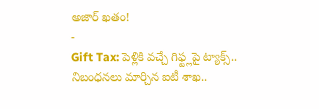అజార్ ఖతం!
-
Gift Tax: పెళ్లికి వచ్చే గిఫ్ట్లపై ట్యాక్స్.. నిబంధనలు మార్చిన ఐటీ శాఖ..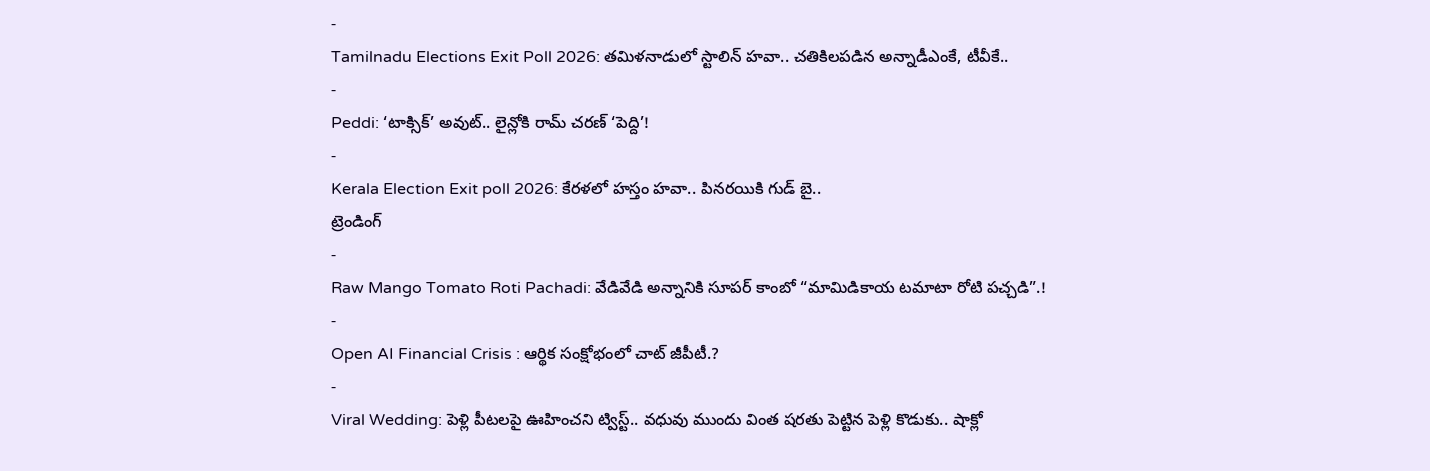-
Tamilnadu Elections Exit Poll 2026: తమిళనాడులో స్టాలిన్ హవా.. చతికిలపడిన అన్నాడీఎంకే, టీవీకే..
-
Peddi: ‘టాక్సిక్’ అవుట్.. లైన్లోకి రామ్ చరణ్ ‘పెద్ది’!
-
Kerala Election Exit poll 2026: కేరళలో హస్తం హవా.. పినరయికి గుడ్ బై..
ట్రెండింగ్
-
Raw Mango Tomato Roti Pachadi: వేడివేడి అన్నానికి సూపర్ కాంబో “మామిడికాయ టమాటా రోటి పచ్చడి”.!
-
Open AI Financial Crisis : ఆర్థిక సంక్షోభంలో చాట్ జీపీటీ.?
-
Viral Wedding: పెళ్లి పీటలపై ఊహించని ట్విస్ట్.. వధువు ముందు వింత షరతు పెట్టిన పెళ్లి కొడుకు.. షాక్లో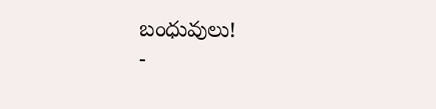బంధువులు!
-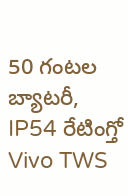50 గంటల బ్యాటరీ, IP54 రేటింగ్తో Vivo TWS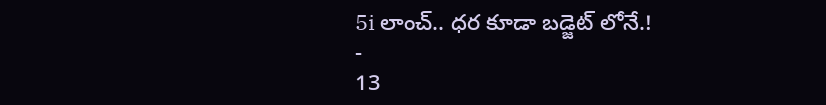5i లాంచ్.. ధర కూడా బడ్జెట్ లోనే.!
-
13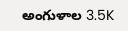అంగుళాల 3.5K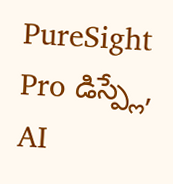PureSight Pro డిస్ప్లే, AI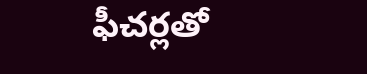ఫీచర్లతో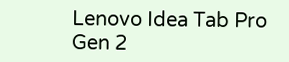Lenovo Idea Tab Pro Gen 2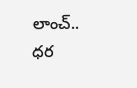లాంచ్.. ధర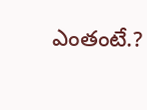ఎంతంటే.?